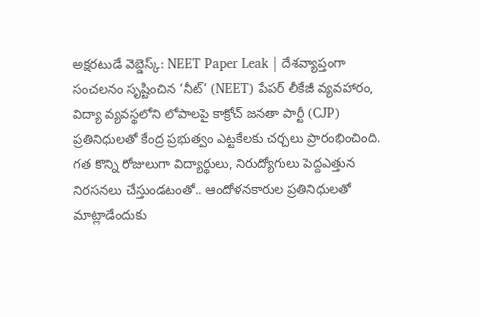అక్షరటుడే వెబ్డెస్క్: NEET Paper Leak | దేశవ్యాప్తంగా సంచలనం సృష్టించిన ‘నీట్’ (NEET) పేపర్ లీకేజీ వ్యవహారం, విద్యా వ్యవస్థలోని లోపాలపై కాక్రోచ్ జనతా పార్టీ (CJP) ప్రతినిధులతో కేంద్ర ప్రభుత్వం ఎట్టకేలకు చర్చలు ప్రారంభించింది. గత కొన్ని రోజులుగా విద్యార్థులు, నిరుద్యోగులు పెద్దఎత్తున నిరసనలు చేస్తుండటంతో.. ఆందోళనకారుల ప్రతినిధులతో మాట్లాడేందుకు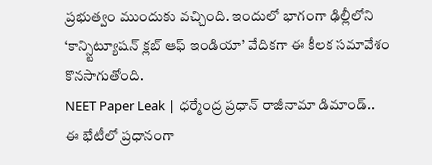ప్రభుత్వం ముందుకు వచ్చింది. ఇందులో భాగంగా ఢిల్లీలోని ‘కాన్స్టిట్యూషన్ క్లబ్ ఆఫ్ ఇండియా’ వేదికగా ఈ కీలక సమావేశం కొనసాగుతోంది.
NEET Paper Leak | ధర్మేంద్ర ప్రధాన్ రాజీనామా డిమాండ్..
ఈ భేటీలో ప్రధానంగా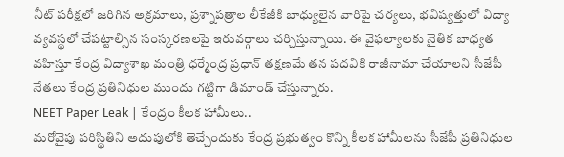నీట్ పరీక్షలో జరిగిన అక్రమాలు, ప్రశ్నాపత్రాల లీకేజీకి బాధ్యులైన వారిపై చర్యలు, భవిష్యత్తులో విద్యా వ్యవస్థలో చేపట్టాల్సిన సంస్కరణలపై ఇరువర్గాలు చర్చిస్తున్నాయి. ఈ వైఫల్యాలకు నైతిక బాధ్యత వహిస్తూ కేంద్ర విద్యాశాఖ మంత్రి ధర్మేంద్ర ప్రధాన్ తక్షణమే తన పదవికి రాజీనామా చేయాలని సీజేపీ నేతలు కేంద్ర ప్రతినిధుల ముందు గట్టిగా డిమాండ్ చేస్తున్నారు.
NEET Paper Leak | కేంద్రం కీలక హామీలు..
మరోవైపు పరిస్థితిని అదుపులోకి తెచ్చేందుకు కేంద్ర ప్రభుత్వం కొన్ని కీలక హామీలను సీజేపీ ప్రతినిధుల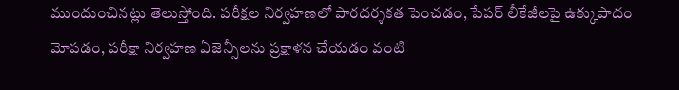ముందుంచినట్లు తెలుస్తోంది. పరీక్షల నిర్వహణలో పారదర్శకత పెంచడం, పేపర్ లీకేజీలపై ఉక్కుపాదం మోపడం, పరీక్షా నిర్వహణ ఏజెన్సీలను ప్రక్షాళన చేయడం వంటి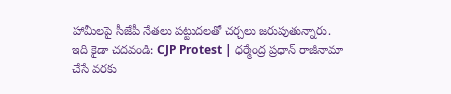హామీలపై సీజేపీ నేతలు పట్టుదలతో చర్చలు జరుపుతున్నారు.
ఇది కైడా చదవండి: CJP Protest | ధర్మేంద్ర ప్రధాన్ రాజీనామా చేసే వరకు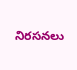నిరసనలు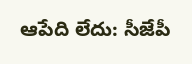ఆపేది లేదు: సీజేపీ